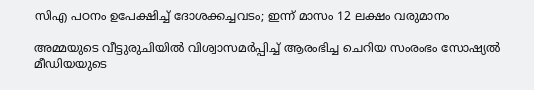സിഎ പഠനം ഉപേക്ഷിച്ച് ദോശക്കച്ചവടം; ഇന്ന് മാസം 12 ലക്ഷം വരുമാനം

അമ്മയുടെ വീട്ടുരുചിയിൽ വിശ്വാസമർപ്പിച്ച് ആരംഭിച്ച ചെറിയ സംരംഭം സോഷ്യൽ മീഡിയയുടെ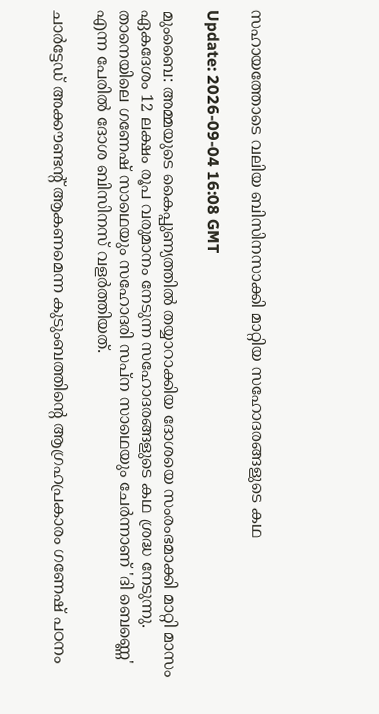സഹായത്തോടെ വലിയ ബിസിനസാക്കി മാറ്റിയ സഹോദരങ്ങളുടെ കഥ

Update: 2026-09-04 16:08 GMT

മുംബൈ: അമ്മയുടെ കൈപ്പുണ്യത്തിൽ തയ്യാറാക്കിയ ദോശയെ സംരംഭമാക്കി മാറ്റി മാസം ഏകദേശം 12 ലക്ഷം രൂപ വരുമാനം നേടുന്ന സഹോദരങ്ങളുടെ കഥ ശ്രദ്ധ നേടുന്നു. താനെയിലെ ഗണേഷ് സാഥെയും സഹോദരി സപ്ന സാഥെയും ചേർന്നാണ് 'ദി ബെണ്ണെ' എന്ന പേരിൽ ദോശ ബിസിനസ് വളർത്തിയത്.

ചാർട്ടേഡ് അക്കൗണ്ടന്റ് ആകണമെന്ന കുടുംബത്തിന്റെ ആഗ്രഹപ്രകാരം ഗണേഷ് പഠനം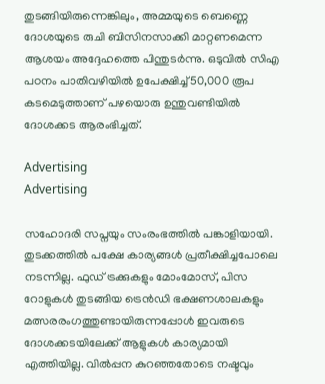തുടങ്ങിയിരുന്നെങ്കിലും, അമ്മയുടെ ബെണ്ണെ ദോശയുടെ രുചി ബിസിനസാക്കി മാറ്റണമെന്ന ആശയം അദ്ദേഹത്തെ പിന്തുടർന്നു. ഒടുവിൽ സിഎ പഠനം പാതിവഴിയിൽ ഉപേക്ഷിച്ച് 50,000 രൂപ കടമെടുത്താണ് പഴയൊരു ഉന്തുവണ്ടിയിൽ ദോശക്കട ആരംഭിച്ചത്.

Advertising
Advertising

സഹോദരി സപ്നയും സംരംഭത്തിൽ പങ്കാളിയായി. തുടക്കത്തിൽ പക്ഷേ കാര്യങ്ങൾ പ്രതീക്ഷിച്ചപോലെ നടന്നില്ല. ഫുഡ് ട്രക്കുകളും മോംമോസ്, പിസ റോളുകൾ തുടങ്ങിയ ട്രെൻഡി ഭക്ഷണശാലകളും മത്സരരംഗത്തുണ്ടായിരുന്നപ്പോൾ ഇവരുടെ ദോശക്കടയിലേക്ക് ആളുകൾ കാര്യമായി എത്തിയില്ല. വിൽപ്പന കുറഞ്ഞതോടെ നഷ്ടവും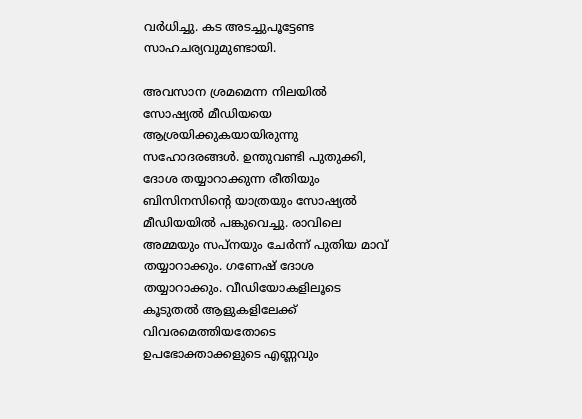വർധിച്ചു. കട അടച്ചുപൂട്ടേണ്ട സാഹചര്യവുമുണ്ടായി.

അവസാന ശ്രമമെന്ന നിലയിൽ സോഷ്യൽ മീഡിയയെ ആശ്രയിക്കുകയായിരുന്നു സഹോദരങ്ങൾ. ഉന്തുവണ്ടി പുതുക്കി, ദോശ തയ്യാറാക്കുന്ന രീതിയും ബിസിനസിന്റെ യാത്രയും സോഷ്യൽ മീഡിയയിൽ പങ്കുവെച്ചു. രാവിലെ അമ്മയും സപ്നയും ചേർന്ന് പുതിയ മാവ് തയ്യാറാക്കും. ഗണേഷ് ദോശ തയ്യാറാക്കും. വീഡിയോകളിലൂടെ കൂടുതൽ ആളുകളിലേക്ക് വിവരമെത്തിയതോടെ ഉപഭോക്താക്കളുടെ എണ്ണവും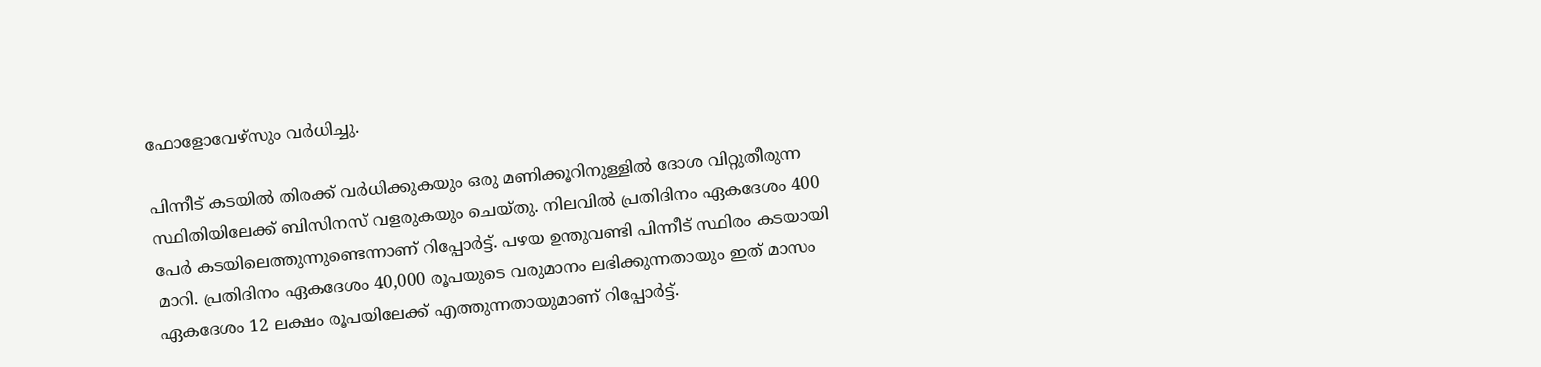ഫോളോവേഴ്‌സും വർധിച്ചു.

പിന്നീട് കടയിൽ തിരക്ക് വർധിക്കുകയും ഒരു മണിക്കൂറിനുള്ളിൽ ദോശ വിറ്റുതീരുന്ന സ്ഥിതിയിലേക്ക് ബിസിനസ് വളരുകയും ചെയ്തു. നിലവിൽ പ്രതിദിനം ഏകദേശം 400 പേർ കടയിലെത്തുന്നുണ്ടെന്നാണ് റിപ്പോർട്ട്. പഴയ ഉന്തുവണ്ടി പിന്നീട് സ്ഥിരം കടയായി മാറി. പ്രതിദിനം ഏകദേശം 40,000 രൂപയുടെ വരുമാനം ലഭിക്കുന്നതായും ഇത് മാസം ഏകദേശം 12 ലക്ഷം രൂപയിലേക്ക് എത്തുന്നതായുമാണ് റിപ്പോർട്ട്.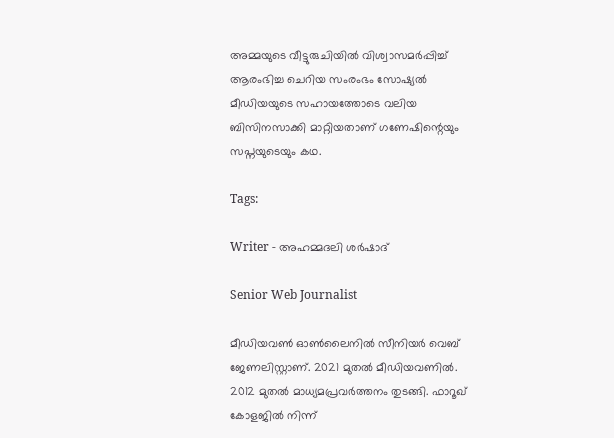അമ്മയുടെ വീട്ടുരുചിയിൽ വിശ്വാസമർപ്പിച്ച് ആരംഭിച്ച ചെറിയ സംരംഭം സോഷ്യൽ മീഡിയയുടെ സഹായത്തോടെ വലിയ ബിസിനസാക്കി മാറ്റിയതാണ് ഗണേഷിന്റെയും സപ്നയുടെയും കഥ.

Tags:

Writer - അഹമ്മദലി ശര്‍ഷാദ്

Senior Web Journalist

മീഡിയവൺ ഓൺലൈനിൽ സീനിയർ വെബ് ജേണലിസ്റ്റാണ്. 2021 മുതൽ മീഡിയവണിൽ. 2012 മുതൽ മാധ്യമപ്രവർത്തനം തുടങ്ങി. ഫാറൂഖ് കോളജിൽ നിന്ന്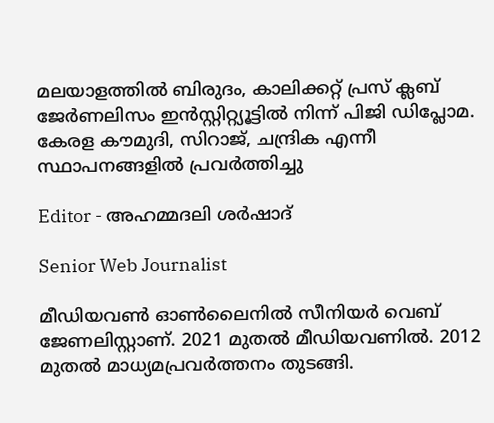മലയാളത്തിൽ ബിരുദം, കാലിക്കറ്റ് പ്രസ് ക്ലബ് ജേർണലിസം ഇൻസ്റ്റിറ്റ്യൂട്ടിൽ നിന്ന് പിജി ഡിപ്ലോമ. കേരള കൗമുദി, സിറാജ്, ചന്ദ്രിക എന്നീ സ്ഥാപനങ്ങളിൽ പ്രവർത്തിച്ചു

Editor - അഹമ്മദലി ശര്‍ഷാദ്

Senior Web Journalist

മീഡിയവൺ ഓൺലൈനിൽ സീനിയർ വെബ് ജേണലിസ്റ്റാണ്. 2021 മുതൽ മീഡിയവണിൽ. 2012 മുതൽ മാധ്യമപ്രവർത്തനം തുടങ്ങി.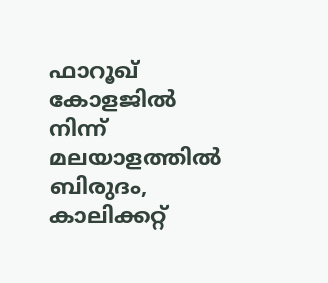ഫാറൂഖ് കോളജിൽ നിന്ന് മലയാളത്തിൽ ബിരുദം, കാലിക്കറ്റ്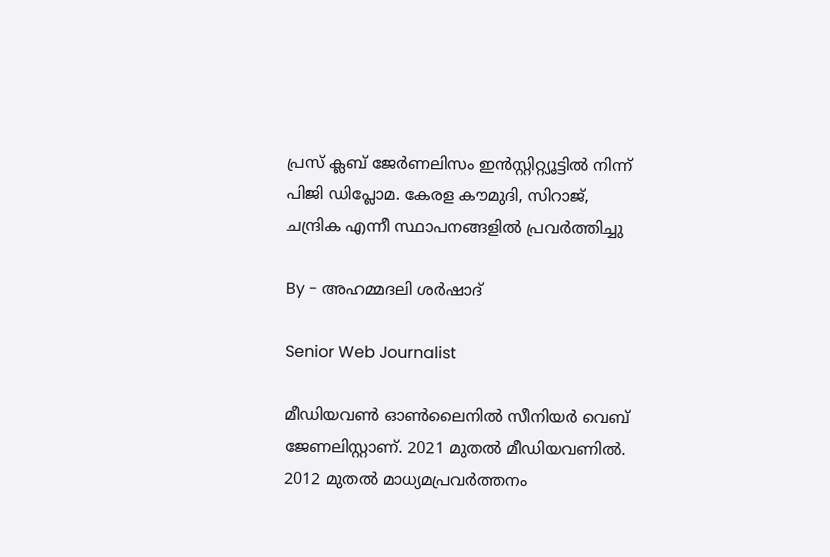പ്രസ് ക്ലബ് ജേർണലിസം ഇൻസ്റ്റിറ്റ്യൂട്ടിൽ നിന്ന് പിജി ഡിപ്ലോമ. കേരള കൗമുദി, സിറാജ്, ചന്ദ്രിക എന്നീ സ്ഥാപനങ്ങളിൽ പ്രവർത്തിച്ചു

By - അഹമ്മദലി ശര്‍ഷാദ്

Senior Web Journalist

മീഡിയവൺ ഓൺലൈനിൽ സീനിയർ വെബ് ജേണലിസ്റ്റാണ്. 2021 മുതൽ മീഡിയവണിൽ. 2012 മുതൽ മാധ്യമപ്രവർത്തനം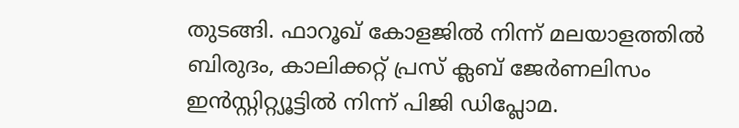തുടങ്ങി. ഫാറൂഖ് കോളജിൽ നിന്ന് മലയാളത്തിൽ ബിരുദം, കാലിക്കറ്റ് പ്രസ് ക്ലബ് ജേർണലിസം ഇൻസ്റ്റിറ്റ്യൂട്ടിൽ നിന്ന് പിജി ഡിപ്ലോമ.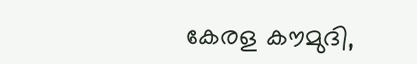കേരള കൗമുദി,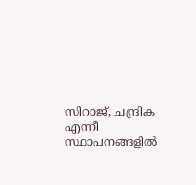സിറാജ്, ചന്ദ്രിക എന്നീ സ്ഥാപനങ്ങളിൽ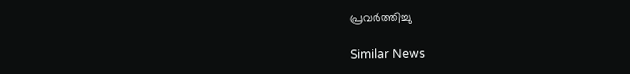പ്രവർത്തിച്ചു

Similar News